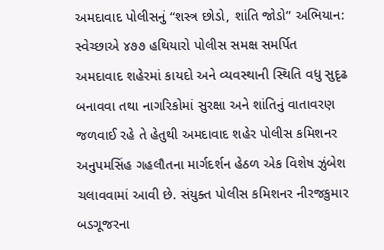અમદાવાદ પોલીસનું “શસ્ત્ર છોડો, શાંતિ જોડો” અભિયાન: સ્વેચ્છાએ ૪૭૭ હથિયારો પોલીસ સમક્ષ સમર્પિત
અમદાવાદ શહેરમાં કાયદો અને વ્યવસ્થાની સ્થિતિ વધુ સુદૃઢ બનાવવા તથા નાગરિકોમાં સુરક્ષા અને શાંતિનું વાતાવરણ જળવાઈ રહે તે હેતુથી અમદાવાદ શહેર પોલીસ કમિશનર અનુપમસિંહ ગહલૌતના માર્ગદર્શન હેઠળ એક વિશેષ ઝુંબેશ ચલાવવામાં આવી છે. સંયુક્ત પોલીસ કમિશનર નીરજકુમાર બડગૂજરના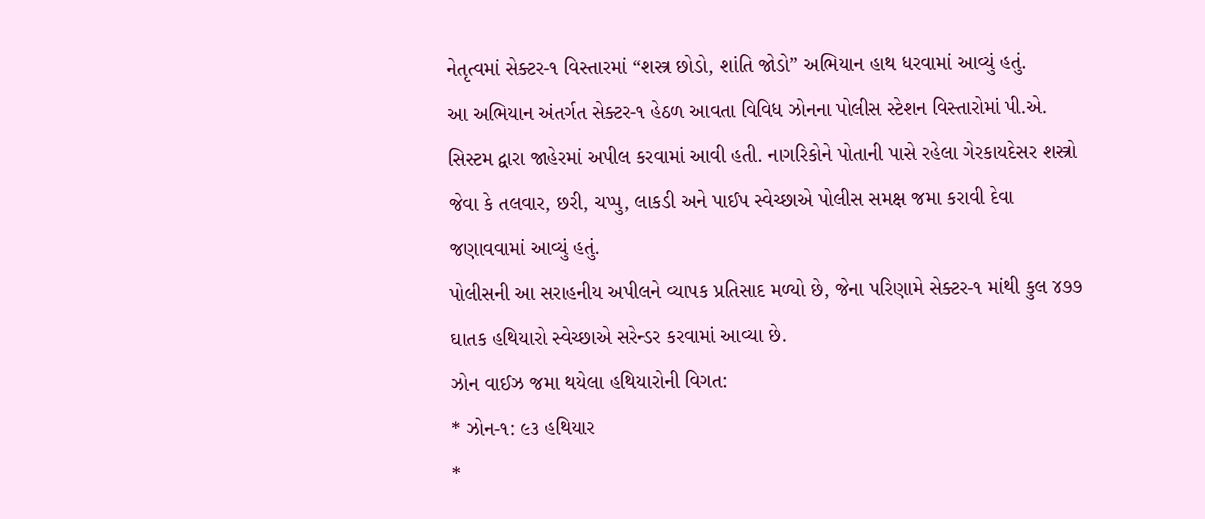નેતૃત્વમાં સેક્ટર-૧ વિસ્તારમાં “શસ્ત્ર છોડો, શાંતિ જોડો” અભિયાન હાથ ધરવામાં આવ્યું હતું.
આ અભિયાન અંતર્ગત સેક્ટર-૧ હેઠળ આવતા વિવિધ ઝોનના પોલીસ સ્ટેશન વિસ્તારોમાં પી.એ. સિસ્ટમ દ્વારા જાહેરમાં અપીલ કરવામાં આવી હતી. નાગરિકોને પોતાની પાસે રહેલા ગેરકાયદેસર શસ્ત્રો જેવા કે તલવાર, છરી, ચપ્પુ, લાકડી અને પાઈપ સ્વેચ્છાએ પોલીસ સમક્ષ જમા કરાવી દેવા જણાવવામાં આવ્યું હતું.
પોલીસની આ સરાહનીય અપીલને વ્યાપક પ્રતિસાદ મળ્યો છે, જેના પરિણામે સેક્ટર-૧ માંથી કુલ ૪૭૭ ઘાતક હથિયારો સ્વેચ્છાએ સરેન્ડર કરવામાં આવ્યા છે.
ઝોન વાઈઝ જમા થયેલા હથિયારોની વિગત:
* ઝોન-૧: ૯૩ હથિયાર
*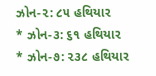ઝોન-૨: ૮૫ હથિયાર
* ઝોન-૩: ૬૧ હથિયાર
* ઝોન-૭: ૨૩૮ હથિયાર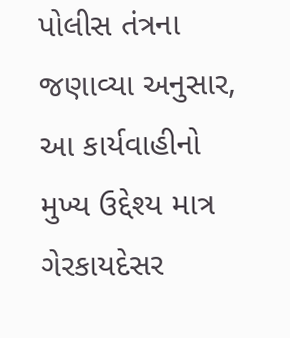પોલીસ તંત્રના જણાવ્યા અનુસાર, આ કાર્યવાહીનો મુખ્ય ઉદ્દેશ્ય માત્ર ગેરકાયદેસર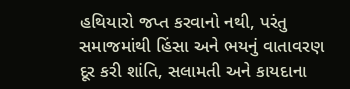હથિયારો જપ્ત કરવાનો નથી, પરંતુ સમાજમાંથી હિંસા અને ભયનું વાતાવરણ દૂર કરી શાંતિ, સલામતી અને કાયદાના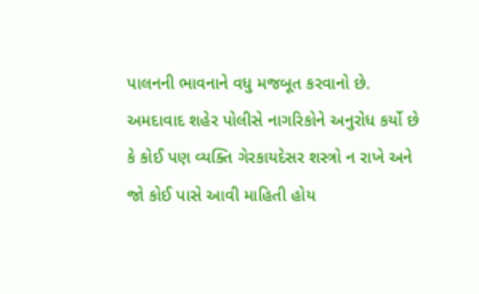પાલનની ભાવનાને વધુ મજબૂત કરવાનો છે. અમદાવાદ શહેર પોલીસે નાગરિકોને અનુરોધ કર્યો છે કે કોઈ પણ વ્યક્તિ ગેરકાયદેસર શસ્ત્રો ન રાખે અને જો કોઈ પાસે આવી માહિતી હોય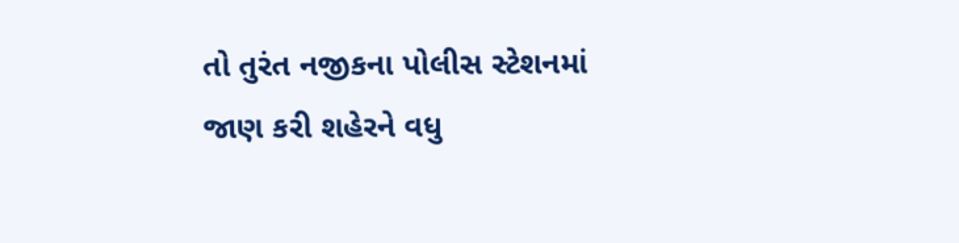તો તુરંત નજીકના પોલીસ સ્ટેશનમાં જાણ કરી શહેરને વધુ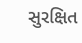સુરક્ષિત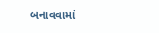બનાવવામાં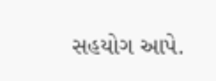સહયોગ આપે.